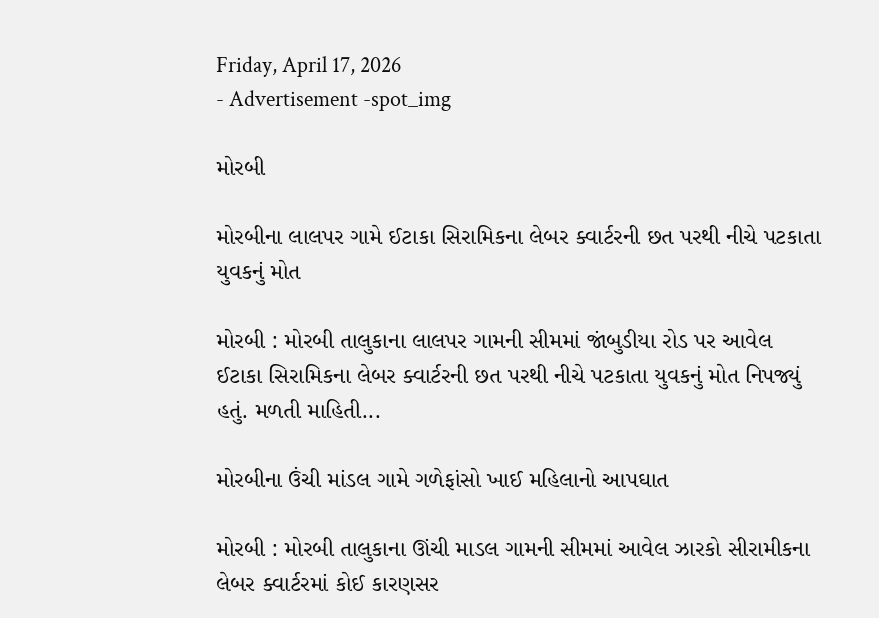Friday, April 17, 2026
- Advertisement -spot_img

મોરબી

મોરબીના લાલપર ગામે ઈટાકા સિરામિકના લેબર ક્વાર્ટરની છત પરથી નીચે પટકાતા યુવકનું મોત

મોરબી : મોરબી તાલુકાના લાલપર ગામની સીમમાં જાંબુડીયા રોડ પર આવેલ ઈટાકા સિરામિકના લેબર ક્વાર્ટરની છત પરથી નીચે પટકાતા યુવકનું મોત નિપજ્યું હતું. મળતી માહિતી...

મોરબીના ઉંચી માંડલ ગામે ગળેફાંસો ખાઈ મહિલાનો આપઘાત

મોરબી : મોરબી તાલુકાના ઊંચી માડલ ગામની સીમમાં આવેલ ઝારકો સીરામીકના લેબર ક્વાર્ટરમાં કોઈ કારણસર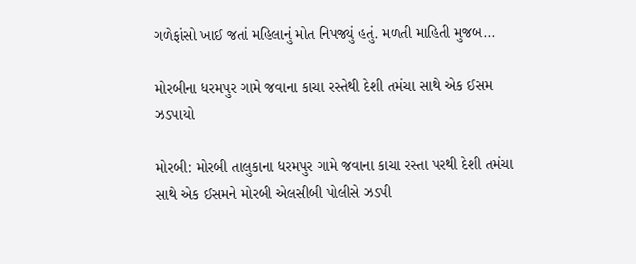ગળેફાંસો ખાઈ જતાં મહિલાનું મોત નિપજ્યું હતું. મળતી માહિતી મુજબ...

મોરબીના ધરમપુર ગામે જવાના કાચા રસ્તેથી દેશી તમંચા સાથે એક ઈસમ ઝડપાયો

મોરબી: મોરબી તાલુકાના ધરમપુર ગામે જવાના કાચા રસ્તા પરથી દેશી તમંચા સાથે એક ઈસમને મોરબી એલસીબી પોલીસે ઝડપી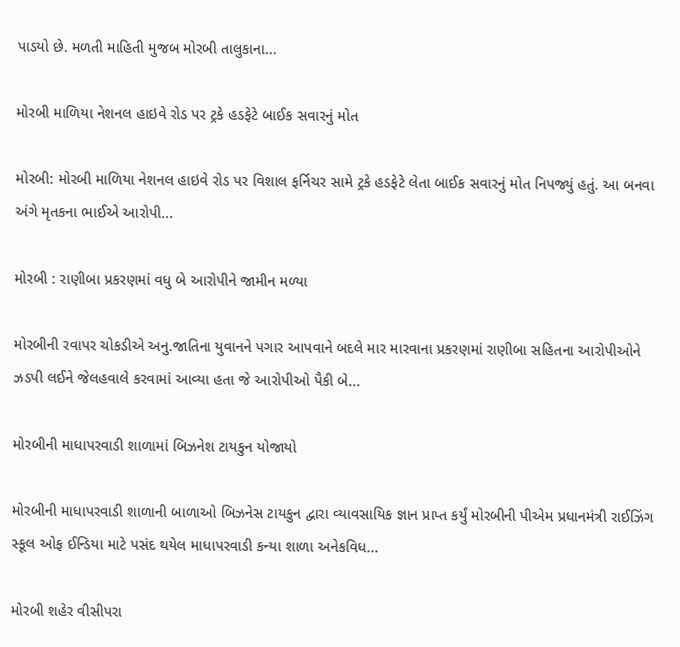પાડયો છે. મળતી માહિતી મુજબ મોરબી તાલુકાના...

મોરબી માળિયા નેશનલ હાઇવે રોડ પર ટ્રકે હડફેટે બાઈક સવારનું મોત

મોરબી: મોરબી માળિયા નેશનલ હાઇવે રોડ પર વિશાલ ફર્નિચર સામે ટ્રકે હડફેટે લેતા બાઈક સવારનું મોત નિપજ્યું હતું. આ બનવા અંગે મૃતકના ભાઈએ આરોપી...

મોરબી : રાણીબા પ્રકરણમાં વધુ બે આરોપીને જામીન મળ્યા

મોરબીની રવાપર ચોકડીએ અનુ.જાતિના યુવાનને પગાર આપવાને બદલે માર મારવાના પ્રકરણમાં રાણીબા સહિતના આરોપીઓને ઝડપી લઈને જેલહવાલે કરવામાં આવ્યા હતા જે આરોપીઓ પૈકી બે...

મોરબીની માધાપરવાડી શાળામાં બિઝનેશ ટાયકુન યોજાયો

મોરબીની માધાપરવાડી શાળાની બાળાઓ બિઝનેસ ટાયકુન દ્વારા વ્યાવસાયિક જ્ઞાન પ્રાપ્ત કર્યું મોરબીની પીએમ પ્રધાનમંત્રી રાઈઝિંગ સ્કૂલ ઓફ ઈન્ડિયા માટે પસંદ થયેલ માધાપરવાડી કન્યા શાળા અનેકવિધ...

મોરબી શહેર વીસીપરા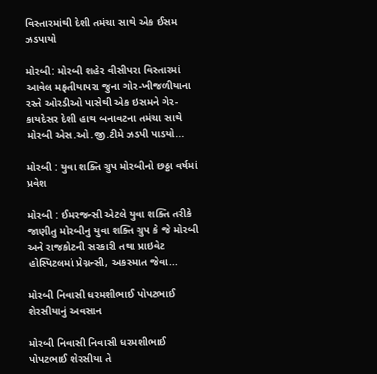વિસ્તારમાંથી દેશી તમંચા સાથે એક ઈસમ ઝડપાયો

મોરબી: મોરબી શહેર વીસીપરા વિસ્તારમાં આવેલ મફતીયાપરા જુના ગોર-ખીજળીયાના રસ્તે ઓરડીઓ પાસેથી એક ઇસમને ગેર-કાયદેસર દેશી હાથ બનાવટના તમંચા સાથે મોરબી એસ.ઓ.જી.ટીમે ઝડપી પાડયો...

મોરબી ‌: યુવા શક્તિ ગ્રુપ મોરબીનો છઠ્ઠા વર્ષમાં પ્રવેશ

મોરબી : ઈમરજન્સી એટલે યુવા શક્તિ તરીકે જાણીતુ મોરબીનુ યુવા શક્તિ ગ્રુપ કે‌ જે મોરબી અને રાજકોટની સરકારી તથા પ્રાઇવેટ હોસ્પિટલમાં પ્રેગ્નન્સી, અકસ્માત જેવા...

મોરબી નિવાસી ધરમશીભાઈ પોપટભાઈ શેરસીયાનું અવસાન

મોરબી નિવાસી નિવાસી ધરમશીભાઈ પોપટભાઈ શેરસીયા તે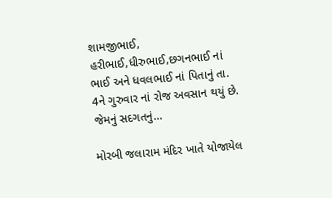શામજીભાઈ, હરીભાઈ,ધીરુભાઈ,છગનભાઈ નાં ભાઈ અને ધવલભાઈ નાં પિતાનું તા. 4ને ગુરુવાર નાં રોજ અવસાન થયું છે. જેમનું સદગતનું...

મોરબી જલારામ મંદિર ખાતે યોજાયેલ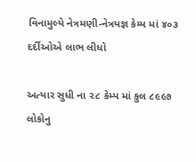વિનામુલ્યે નેત્રમણી-નેત્રયજ્ઞ કેમ્પ માં ૪૦૩ દર્દીઓએ લાભ લીધો

અત્યાર સુધી ના ૨૮ કેમ્પ માં કુલ ૮૯૯૭ લોકોનુ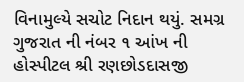વિનામુલ્યે સચોટ નિદાન થયું. સમગ્ર ગુજરાત ની નંબર ૧ આંખ ની હોસ્પીટલ શ્રી રણછોડદાસજી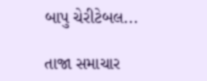બાપુ ચેરીટેબલ...

તાજા સમાચાર